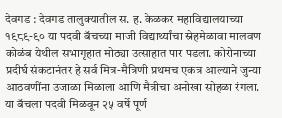देवगड : देवगड तालुक्यातील स. ह. केळकर महाविद्यालयाच्या १९८९-९० या पदवी बॅचच्या माजी विद्यार्थ्यांचा स्नेहमेळावा मालवण कोळंब येथील सभागृहात मोठ्या उत्साहात पार पडला. कोरोनाच्या प्रदीर्घ संकटानंतर हे सर्व मित्र-मैत्रिणी प्रथमच एकत्र आल्याने जुन्या आठवणींना उजाळा मिळाला आणि मैत्रीचा अनोखा सोहळा रंगला. या बॅचला पदवी मिळवून २५ वर्षे पूर्ण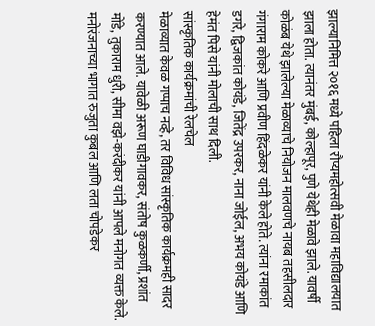झाल्यानिमित्त २०१६ मध्ये पहिला रौप्यमहोत्सवी मेळावा महाविद्यालयात झाला होता. त्यानंतर मुंबई, कोल्हापूर, पुणे येथेही मेळावे झाले. यावर्षी कोळंब येथे झालेल्या मेळाव्याचे नियोजन मालवणचे नायब तहसीलदार गंगाराम कोकरे आणि प्रवीण हिंदळेकर यांनी केले होते. त्यांना रमाकांत डगरे, द्विजकांत कोयंडे, जितेंद्र उपरकर, नाना जोईल, अभय कोयंडे आणि हेमंत पिसे यांनी मोलाची साथ दिली.
सांस्कृतिक कार्यक्रमांची रेलचेल
मेळाव्यात केवळ गप्पाच नव्हे, तर विविध सांस्कृतिक कार्यक्रमही सादर करण्यात आले. यावेळी अरूण घाडीगावकर, संतोष कुळकर्णी, प्रशांत मोंडे, तुकाराम धुरी, सीमा वझे-करंदीकर यांनी आपले मनोगत व्यक्त केले. मनोरंजनाच्या भागात रुजुता कुबल आणि लता चोपडेकर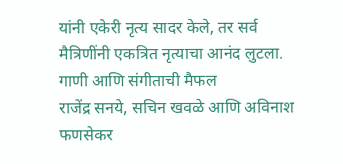यांनी एकेरी नृत्य सादर केले, तर सर्व मैत्रिणींनी एकत्रित नृत्याचा आनंद लुटला.
गाणी आणि संगीताची मैफल
राजेंद्र सनये, सचिन खवळे आणि अविनाश फणसेकर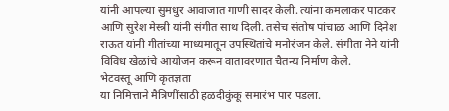यांनी आपल्या सुमधुर आवाजात गाणी सादर केली. त्यांना कमलाकर पाटकर आणि सुरेश मेस्त्री यांनी संगीत साथ दिली. तसेच संतोष पांचाळ आणि दिनेश राऊत यांनी गीतांच्या माध्यमातून उपस्थितांचे मनोरंजन केले. संगीता नेने यांनी विविध खेळांचे आयोजन करून वातावरणात चैतन्य निर्माण केले.
भेटवस्तू आणि कृतज्ञता
या निमित्ताने मैत्रिणींसाठी हळदीकुंकू समारंभ पार पडला.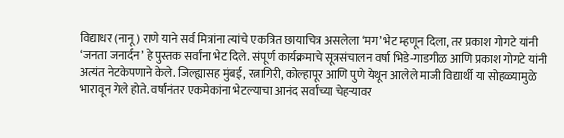विद्याधर (नानू) राणे याने सर्व मित्रांना त्यांचे एकत्रित छायाचित्र असलेला ‘मग’ भेट म्हणून दिला, तर प्रकाश गोगटे यांनी ‘जनता जनार्दन’ हे पुस्तक सर्वांना भेट दिले. संपूर्ण कार्यक्रमाचे सूत्रसंचालन वर्षा भिडे-गाडगीळ आणि प्रकाश गोगटे यांनी अत्यंत नेटकेपणाने केले. जिल्ह्यासह मुंबई, रत्नागिरी, कोल्हापूर आणि पुणे येथून आलेले माजी विद्यार्थी या सोहळ्यामुळे भारावून गेले होते. वर्षांनंतर एकमेकांना भेटल्याचा आनंद सर्वांच्या चेहऱ्यावर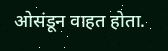ओसंडून वाहत होता.